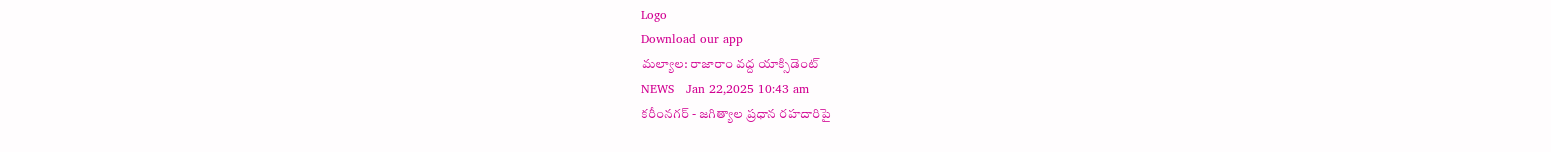Logo
Download our app
మల్యాల: రాజారాం వద్ద యాక్సిడెంట్
NEWS   Jan 22,2025 10:43 am
కరీంనగర్ - జగిత్యాల ప్రధాన రహదారిపై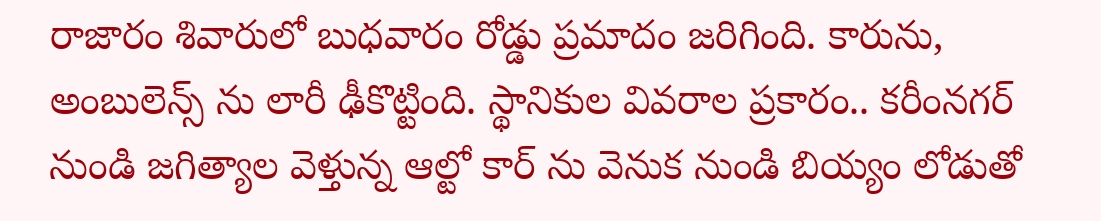రాజారం శివారులో బుధవారం రోడ్డు ప్రమాదం జరిగింది. కారును, అంబులెన్స్ ను లారీ ఢీకొట్టింది. స్థానికుల వివరాల ప్రకారం.. కరీంనగర్ నుండి జగిత్యాల వెళ్తున్న ఆల్టో కార్ ను వెనుక నుండి బియ్యం లోడుతో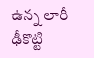ఉన్న లారీ ఢీకొట్టి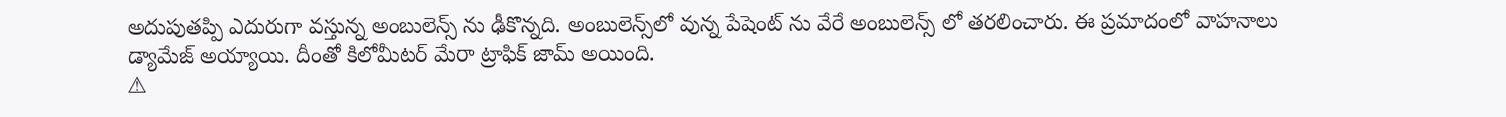అదుపుతప్పి ఎదురుగా వస్తున్న అంబులెన్స్ ను ఢీకొన్నది. అంబులెన్స్‌లో వున్న పేషెంట్ ను వేరే అంబులెన్స్ లో తరలించారు. ఈ ప్రమాదంలో వాహనాలు డ్యామేజ్ అయ్యాయి. దీంతో కిలోమీటర్ మేరా ట్రాఫిక్ జామ్ అయింది.
⚠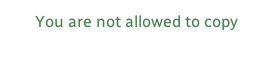You are not allowed to copy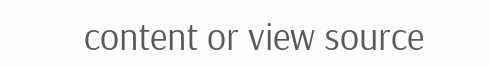content or view source